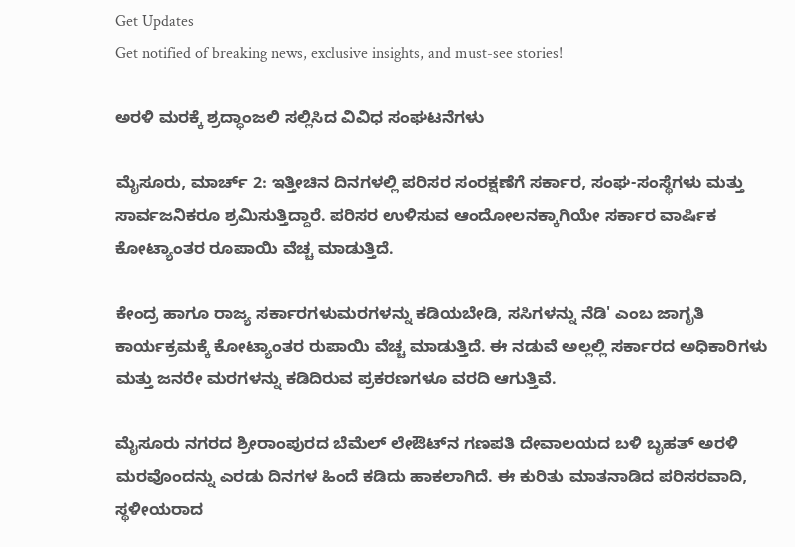Get Updates
Get notified of breaking news, exclusive insights, and must-see stories!

ಅರಳಿ ಮರಕ್ಕೆ ಶ್ರದ್ಧಾಂಜಲಿ ಸಲ್ಲಿಸಿದ ವಿವಿಧ ಸಂಘಟನೆಗಳು

ಮೈಸೂರು, ಮಾರ್ಚ್ 2: ಇತ್ತೀಚಿನ ದಿನಗಳಲ್ಲಿ ಪರಿಸರ ಸಂರಕ್ಷಣೆಗೆ ಸರ್ಕಾರ, ಸಂಘ-ಸಂಸ್ಥೆಗಳು ಮತ್ತು ಸಾರ್ವಜನಿಕರೂ ಶ್ರಮಿಸುತ್ತಿದ್ದಾರೆ. ಪರಿಸರ ಉಳಿಸುವ ಆಂದೋಲನಕ್ಕಾಗಿಯೇ ಸರ್ಕಾರ ವಾರ್ಷಿಕ ಕೋಟ್ಯಾಂತರ ರೂಪಾಯಿ ವೆಚ್ಚ ಮಾಡುತ್ತಿದೆ.

ಕೇಂದ್ರ ಹಾಗೂ ರಾಜ್ಯ ಸರ್ಕಾರಗಳುಮರಗಳನ್ನು ಕಡಿಯಬೇಡಿ, ಸಸಿಗಳನ್ನು ನೆಡಿ' ಎಂಬ ಜಾಗೃತಿ ಕಾರ್ಯಕ್ರಮಕ್ಕೆ ಕೋಟ್ಯಾಂತರ ರುಪಾಯಿ ವೆಚ್ಚ ಮಾಡುತ್ತಿದೆ. ಈ ನಡುವೆ ಅಲ್ಲಲ್ಲಿ ಸರ್ಕಾರದ ಅಧಿಕಾರಿಗಳು ಮತ್ತು ಜನರೇ ಮರಗಳನ್ನು ಕಡಿದಿರುವ ಪ್ರಕರಣಗಳೂ ವರದಿ ಆಗುತ್ತಿವೆ.

ಮೈಸೂರು ನಗರದ ಶ್ರೀರಾಂಪುರದ ಬೆಮೆಲ್ ಲೇಔಟ್‌ನ ಗಣಪತಿ ದೇವಾಲಯದ ಬಳಿ ಬೃಹತ್ ಅರಳಿ ಮರವೊಂದನ್ನು ಎರಡು ದಿನಗಳ ಹಿಂದೆ ಕಡಿದು ಹಾಕಲಾಗಿದೆ. ಈ ಕುರಿತು ಮಾತನಾಡಿದ ಪರಿಸರವಾದಿ, ಸ್ಥಳೀಯರಾದ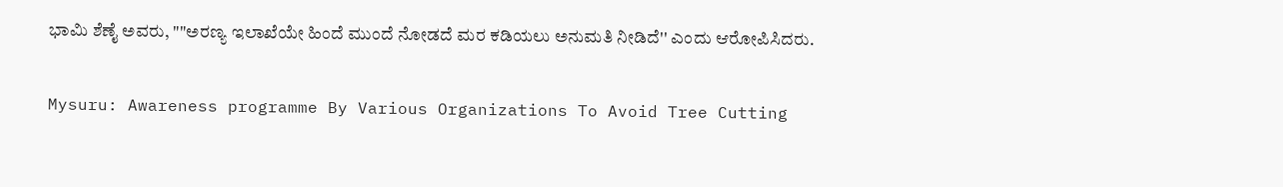ಭಾಮಿ ಶೆಣೈ ಅವರು, ""ಅರಣ್ಯ ಇಲಾಖೆಯೇ ಹಿಂದೆ ಮುಂದೆ ನೋಡದೆ ಮರ ಕಡಿಯಲು ಅನುಮತಿ ನೀಡಿದೆ'' ಎಂದು ಆರೋಪಿಸಿದರು.

Mysuru: Awareness programme By Various Organizations To Avoid Tree Cutting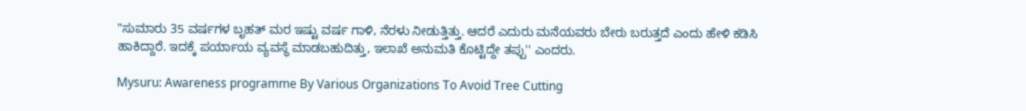"ಸುಮಾರು 35 ವರ್ಷಗಳ ಬೃಹತ್‌ ಮರ ಇಷ್ಟು ವರ್ಷ ಗಾಳಿ, ನೆರಳು ನೀಡುತ್ತಿತ್ತು. ಆದರೆ ಎದುರು ಮನೆಯವರು ಬೇರು ಬರುತ್ತದೆ ಎಂದು ಹೇಳಿ ಕಡಿಸಿ ಹಾಕಿದ್ದಾರೆ. ಇದಕ್ಕೆ ಪರ್ಯಾಯ ವ್ಯವಸ್ಥೆ ಮಾಡಬಹುದಿತ್ತು, ಇಲಾಖೆ ಅನುಮತಿ ಕೊಟ್ಟಿದ್ದೇ ತಪ್ಪು'' ಎಂದರು.

Mysuru: Awareness programme By Various Organizations To Avoid Tree Cutting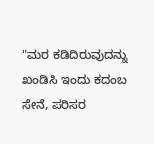"ಮರ ಕಡಿದಿರುವುದನ್ನು ಖಂಡಿಸಿ ಇಂದು ಕದಂಬ ಸೇನೆ, ಪರಿಸರ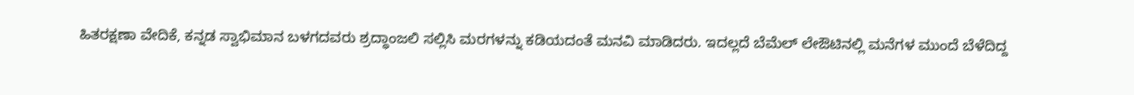ಹಿತರಕ್ಷಣಾ ವೇದಿಕೆ, ಕನ್ನಡ ಸ್ವಾಭಿಮಾನ ಬಳಗದವರು ಶ್ರದ್ಧಾಂಜಲಿ ಸಲ್ಲಿಸಿ ಮರಗಳನ್ನು ಕಡಿಯದಂತೆ ಮನವಿ ಮಾಡಿದರು. ಇದಲ್ಲದೆ ಬೆಮೆಲ್ ಲೇಔಟಿನಲ್ಲಿ ಮನೆಗಳ ಮುಂದೆ ಬೆಳೆದಿದ್ದ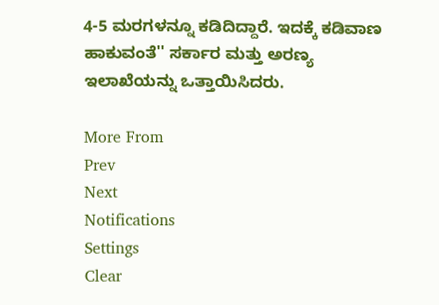4-5 ಮರಗಳನ್ನೂ ಕಡಿದಿದ್ದಾರೆ. ಇದಕ್ಕೆ ಕಡಿವಾಣ ಹಾಕುವಂತೆ'' ಸರ್ಕಾರ ಮತ್ತು ಅರಣ್ಯ ಇಲಾಖೆಯನ್ನು ಒತ್ತಾಯಿಸಿದರು.

More From
Prev
Next
Notifications
Settings
Clear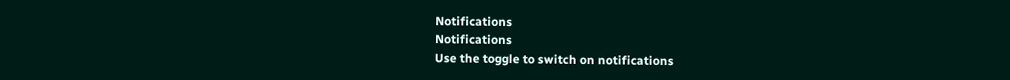Notifications
Notifications
Use the toggle to switch on notifications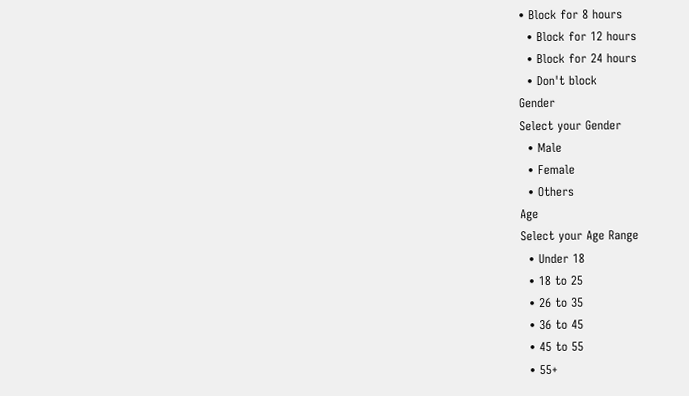• Block for 8 hours
  • Block for 12 hours
  • Block for 24 hours
  • Don't block
Gender
Select your Gender
  • Male
  • Female
  • Others
Age
Select your Age Range
  • Under 18
  • 18 to 25
  • 26 to 35
  • 36 to 45
  • 45 to 55
  • 55+